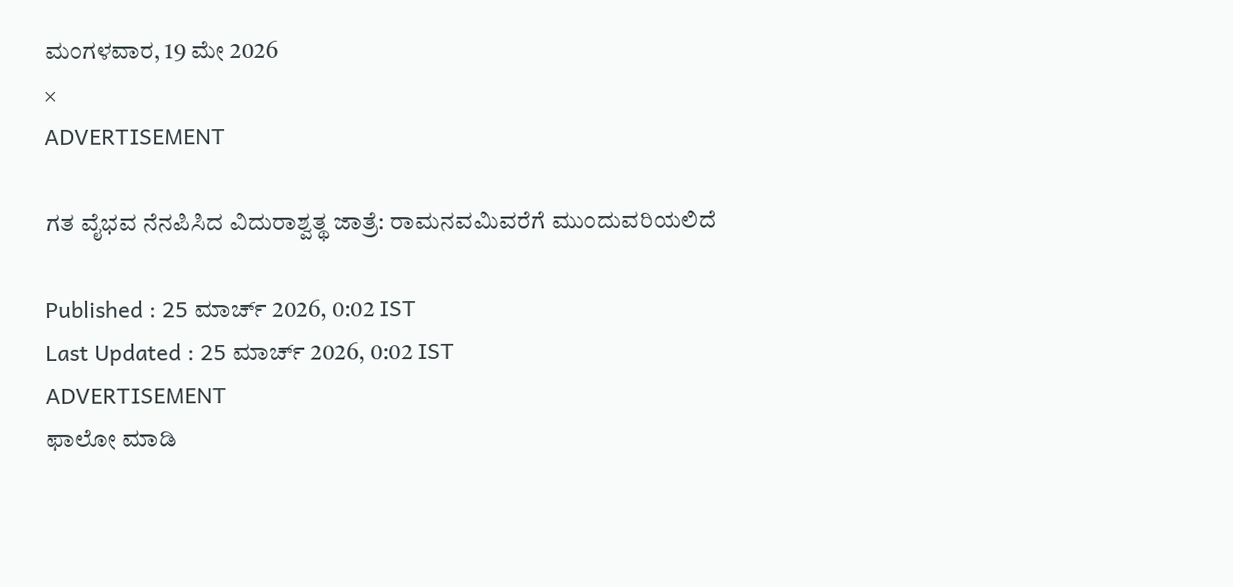ಮಂಗಳವಾರ, 19 ಮೇ 2026
×
ADVERTISEMENT

ಗತ ವೈಭವ ನೆನಪಿಸಿದ ವಿದುರಾಶ್ವತ್ಥ ಜಾತ್ರೆ: ರಾಮನವಮಿವರೆಗೆ ಮುಂದುವರಿಯಲಿದೆ

Published : 25 ಮಾರ್ಚ್ 2026, 0:02 IST
Last Updated : 25 ಮಾರ್ಚ್ 2026, 0:02 IST
ADVERTISEMENT
ಫಾಲೋ ಮಾಡಿ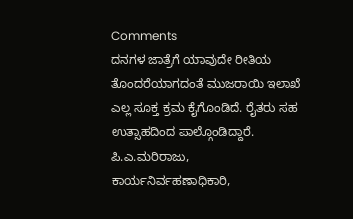Comments
ದನಗಳ ಜಾತ್ರೆಗೆ ಯಾವುದೇ ರೀತಿಯ ತೊಂದರೆಯಾಗದಂತೆ ಮುಜರಾಯಿ ಇಲಾಖೆ ಎಲ್ಲ ಸೂಕ್ತ ಕ್ರಮ ಕೈಗೊಂಡಿದೆ. ರೈತರು ಸಹ ಉತ್ಸಾಹದಿಂದ ಪಾಲ್ಗೊಂಡಿದ್ದಾರೆ.
ಪಿ.ಎ.ಮರಿರಾಜು, ಕಾರ್ಯನಿರ್ವಹಣಾಧಿಕಾರಿ,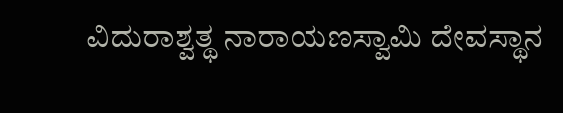ವಿದುರಾಶ್ವತ್ಥ ನಾರಾಯಣಸ್ವಾಮಿ ದೇವಸ್ಥಾನ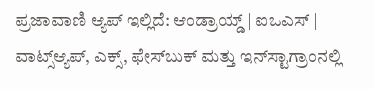ಪ್ರಜಾವಾಣಿ ಆ್ಯಪ್ ಇಲ್ಲಿದೆ: ಆಂಡ್ರಾಯ್ಡ್ | ಐಒಎಸ್ | ವಾಟ್ಸ್ಆ್ಯಪ್, ಎಕ್ಸ್, ಫೇಸ್‌ಬುಕ್ ಮತ್ತು ಇನ್‌ಸ್ಟಾಗ್ರಾಂನಲ್ಲಿ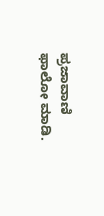ಪ್ರಜಾವಾಣಿ ಫಾಲೋ ಮಾಡಿ.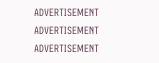ADVERTISEMENT
ADVERTISEMENT
ADVERTISEMENT